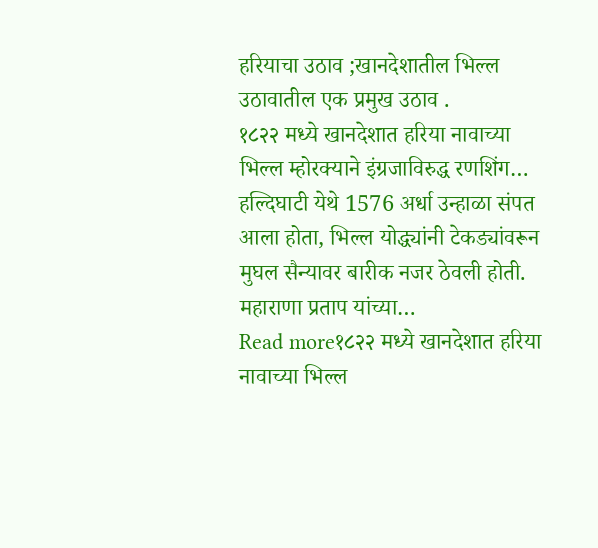हरियाचा उठाव ;खानदेशातील भिल्ल उठावातील एक प्रमुख उठाव .
१८२२ मध्ये खानदेशात हरिया नावाच्या भिल्ल म्होरक्याने इंग्रजाविरुद्ध रणशिंग…
हल्दिघाटी येथे 1576 अर्धा उन्हाळा संपत आला होता, भिल्ल योद्ध्यांनी टेकड्यांवरून मुघल सैन्यावर बारीक नजर ठेवली होती. महाराणा प्रताप यांच्या…
Read more१८२२ मध्ये खानदेशात हरिया नावाच्या भिल्ल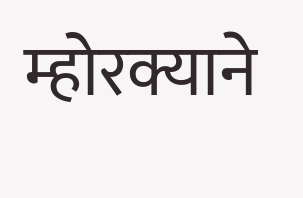म्होरक्याने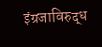इंग्रजाविरुद्ध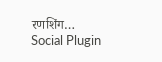रणशिंग…
Social Plugin